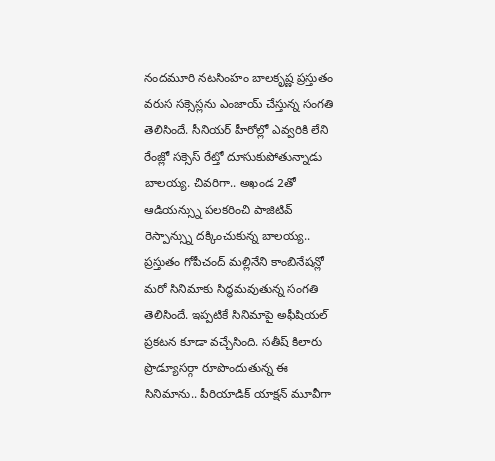నందమూరి నటసింహం బాలకృష్ణ ప్రస్తుతం వరుస సక్సెస్లను ఎంజాయ్ చేస్తున్న సంగతి తెలిసిందే. సీనియర్ హీరోల్లో ఎవ్వరికి లేని రేంజ్లో సక్సెస్ రేట్తో దూసుకుపోతున్నాడు బాలయ్య. చివరిగా.. అఖండ 2తో ఆడియన్స్ను పలకరించి పాజిటివ్ రెస్పాన్స్ను దక్కించుకున్న బాలయ్య.. ప్రస్తుతం గోపీచంద్ మల్లినేని కాంబినేషన్లో మరో సినిమాకు సిద్ధమవుతున్న సంగతి తెలిసిందే. ఇప్పటికే సినిమాపై అఫీషియల్ ప్రకటన కూడా వచ్చేసింది. సతీష్ కిలారు ప్రొడ్యూసర్గా రూపొందుతున్న ఈ సినిమాను.. పీరియాడిక్ యాక్షన్ మూవీగా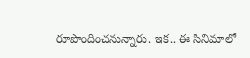రూపొందించనున్నారు. ఇక.. ఈ సినిమాలో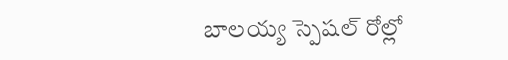బాలయ్య స్పెషల్ రోల్లో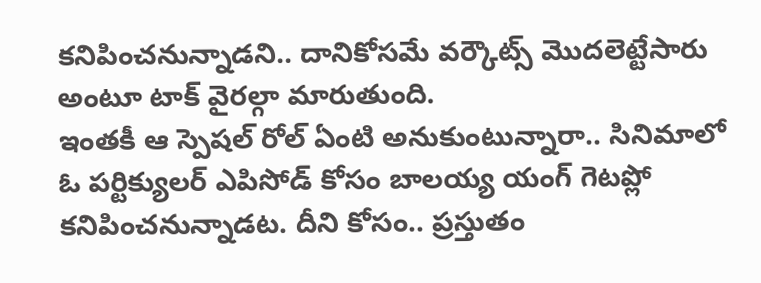కనిపించనున్నాడని.. దానికోసమే వర్కౌట్స్ మొదలెట్టేసారు అంటూ టాక్ వైరల్గా మారుతుంది.
ఇంతకీ ఆ స్పెషల్ రోల్ ఏంటి అనుకుంటున్నారా.. సినిమాలో ఓ పర్టిక్యులర్ ఎపిసోడ్ కోసం బాలయ్య యంగ్ గెటప్లో కనిపించనున్నాడట. దీని కోసం.. ప్రస్తుతం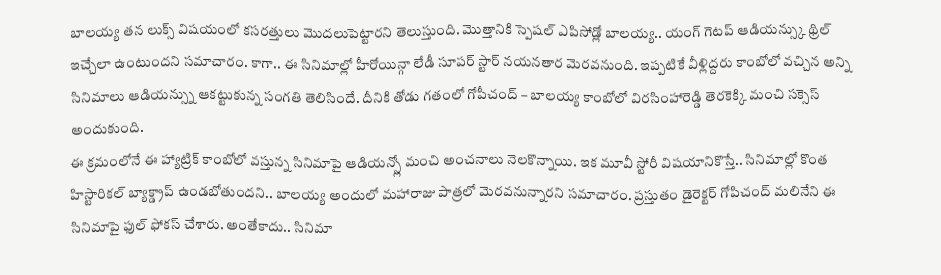బాలయ్య తన లుక్స్ విషయంలో కసరత్తులు మొదలుపెట్టారని తెలుస్తుంది. మొత్తానికి స్పెషల్ ఎపిసోడ్లో బాలయ్య.. యంగ్ గెటప్ ఆడియన్స్కు థ్రిల్ ఇచ్చేలా ఉంటుందని సమాచారం. కాగా.. ఈ సినిమాల్లో హీరోయిన్గా లేడీ సూపర్ స్టార్ నయనతార మెరవనుంది. ఇప్పటికే వీళ్లిద్దరు కాంబోలో వచ్చిన అన్ని సినిమాలు ఆడియన్స్ను ఆకట్టుకున్న సంగతి తెలిసిందే. దీనికి తోడు గతంలో గోపీచంద్ – బాలయ్య కాంబోలో విరసింహారెడ్డి తెరకెక్కి మంచి సక్సెస్ అందుకుంది.
ఈ క్రమంలోనే ఈ హ్యాట్రిక్ కాంబోలో వస్తున్న సినిమాపై ఆడియన్స్లో మంచి అంచనాలు నెలకొన్నాయి. ఇక మూవీ స్టోరీ విషయానికొస్తే.. సినిమాల్లో కొంత హిస్టారికల్ బ్యాక్డ్రాప్ ఉండబోతుందని.. బాలయ్య అందులో మహారాజు పాత్రలో మెరవనున్నారని సమాచారం. ప్రస్తుతం డైరెక్టర్ గోపిచంద్ మలినేని ఈ సినిమాపై ఫుల్ ఫోకస్ చేశారు. అంతేకాదు.. సినిమా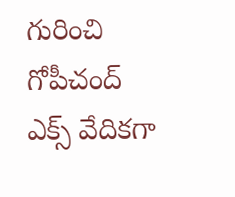గురించి గోపీచంద్ ఎక్స్ వేదికగా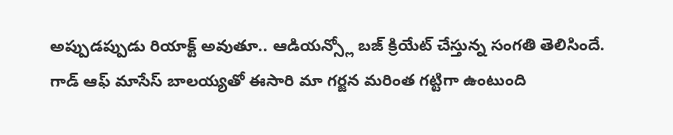అప్పుడప్పుడు రియాక్ట్ అవుతూ.. ఆడియన్స్లో బజ్ క్రియేట్ చేస్తున్న సంగతి తెలిసిందే. గాడ్ ఆఫ్ మాసేస్ బాలయ్యతో ఈసారి మా గర్జన మరింత గట్టిగా ఉంటుంది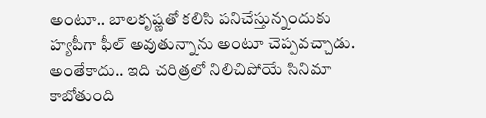అంటూ.. బాలకృష్ణతో కలిసి పనిచేస్తున్నందుకు హ్యపీగా ఫీల్ అవుతున్నాను అంటూ చెప్పవచ్చాడు. అంతేకాదు.. ఇది చరిత్రలో నిలిచిపోయే సినిమా కాబోతుంది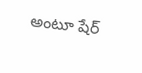అంటూ షేర్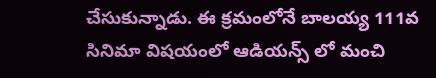చేసుకున్నాడు. ఈ క్రమంలోనే బాలయ్య 111వ సినిమా విషయంలో ఆడియన్స్ లో మంచి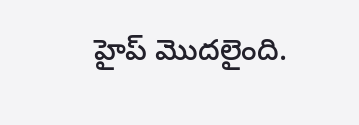హైప్ మొదలైంది.